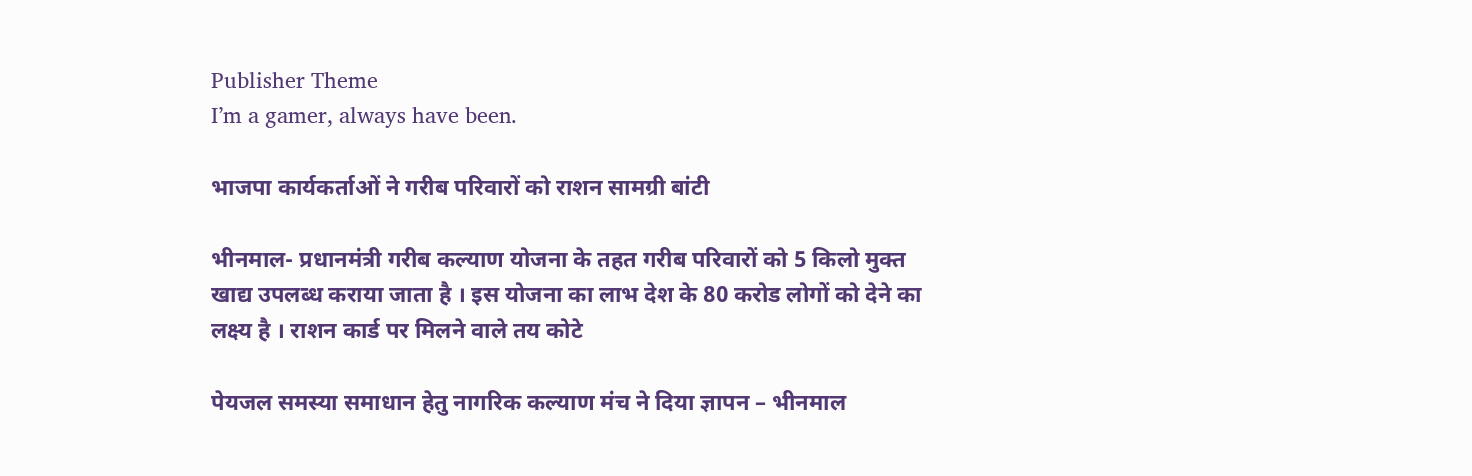Publisher Theme
I’m a gamer, always have been.

भाजपा कार्यकर्ताओं ने गरीब परिवारों को राशन सामग्री बांटी

भीनमाल- प्रधानमंत्री गरीब कल्याण योजना के तहत गरीब परिवारों को 5 किलो मुक्त खाद्य उपलब्ध कराया जाता है । इस योजना का लाभ देश के 80 करोड लोगों को देने का लक्ष्य है । राशन कार्ड पर मिलने वाले तय कोटे

पेयजल समस्या समाधान हेतु नागरिक कल्याण मंच ने दिया ज्ञापन – भीनमाल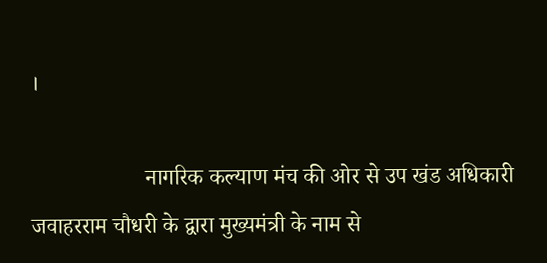।

                    नागरिक कल्याण मंच की ओर से उप खंड अधिकारी जवाहरराम चौधरी के द्वारा मुख्यमंत्री के नाम से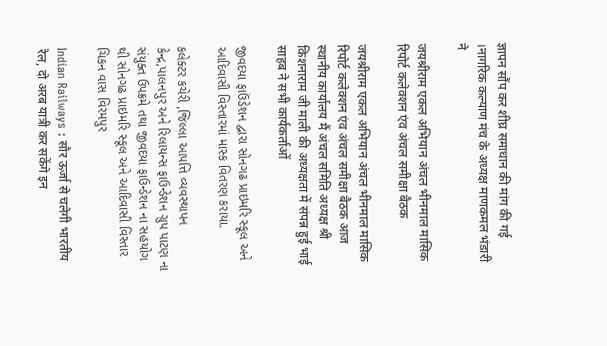ज्ञापन सौंप कर शीघ्र समाधान की मांग की गई ।नागरिक कल्याण मंच के अध्यक्ष माणकमल भंडारी ने

जयश्रीराम एकल अभियान अंचल भीनमाल मासिक रिपोर्ट कलेक्शन एंव अंचल समीक्षा बैठक

जयश्रीराम एकल अभियान अंचल भीनमाल मासिक रिपोर्ट कलेक्शन एंव अंचल समीक्षा बैठक आज स्थानीय कार्यालय मैं अंचल समिति अध्यक्ष श्री किशनाराम जी माली की अध्यक्षता में संपन्न हुई भाई साहब ने सभी कार्यकर्ताओं

જીવદયા ફાઉંડેશન દ્વારા સોનગઢ પ્રાઇમરિ સ્કૂલ અને આદિવાસી વિસ્તારમાં માસ્ક વિતરણ કરાયા.

કલેક્ટર કચેરી ,જિલ્લા આપત્તિ વ્યવસ્થાપન કેન્દ્ર,પાલનપુર અને રિલાયન્સ ફાઉન્ડેશન ગ્રુપ પાટણ ના સંયુક્ત ઉપક્રમે તથા જીવદયા ફાઉન્ડેશન ના સહયોગ થી સોનગઢ પ્રાઇમરિ સ્કૂલ અને આદિવાસી વિસ્તાર ચિકન વાસ વિરમપુર

Indian Railways : सौर ऊर्जा से चलेगी भारतीय रेल, दो अरब यात्री कर सकेंगे इन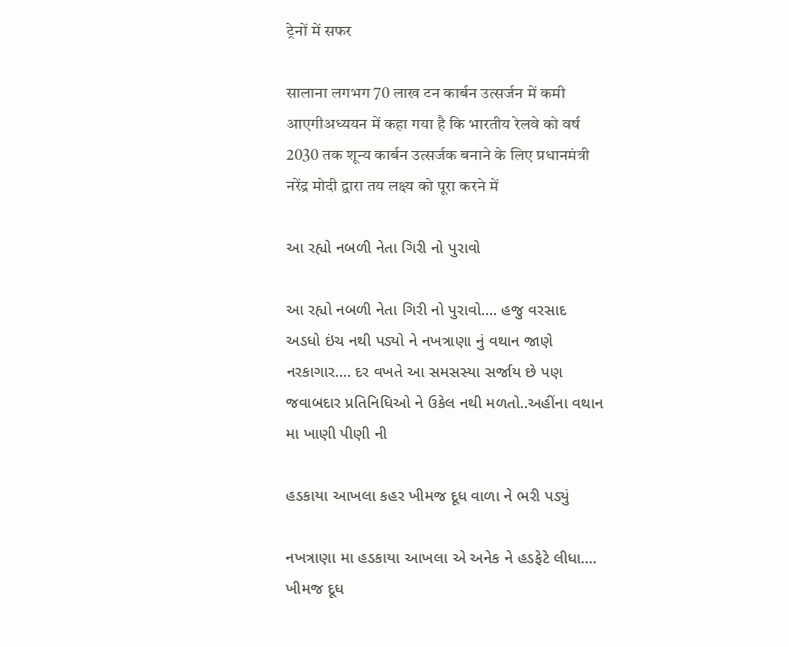ट्रेनों में सफर

सालाना लगभग 70 लाख टन कार्बन उत्सर्जन में कमी आएगीअध्ययन में कहा गया है कि भारतीय रेलवे को वर्ष 2030 तक शून्य कार्बन उत्सर्जक बनाने के लिए प्रधानमंत्री नरेंद्र मोदी द्वारा तय लक्ष्य को पूरा करने में

આ રહ્યો નબળી નેતા ગિરી નો પુરાવો

આ રહ્યો નબળી નેતા ગિરી નો પુરાવો…. હજુ વરસાદ અડધો ઇંચ નથી પડ્યો ને નખત્રાણા નું વથાન જાણે નરકાગાર…. દર વખતે આ સમસસ્યા સર્જાય છે પણ જવાબદાર પ્રતિનિધિઓ ને ઉકેલ નથી મળતો..અહીંના વથાન મા ખાણી પીણી ની

હડકાયા આખલા કહર ખીમજ દૂધ વાળા ને ભરી પડ્યું

નખત્રાણા મા હડકાયા આખલા એ અનેક ને હડફેટે લીધા…. ખીમજ દૂધ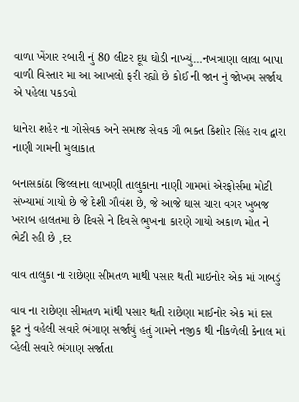વાળા ખેંગાર રબારી નું 80 લીટર દૂધ ઘોડી નાખ્યું…નખત્રાણા લાલા બાપા વાળી વિસ્તાર મા આ આખલો ફરી રહ્યો છે કોઈ ની જાન નું જોખમ સર્જાય એ પહેલા પકડવો

ધાનેરા શહેર ના ગોસેવક અને સમાજ સેવક ગૌ ભક્ત કિશોર સિંહ રાવ દ્વારા નાણી ગામની મુલાકાત

બનાસકાંઠા જિલ્લાના લાખણી તાલુકાના નાણી ગામમાં એરફોર્સમા મોટી સંખ્યામાં ગાયો છે જે દેશી ગૌવંશ છે, જે આજે ઘાસ ચારા વગર ખુબજ ખરાબ હાલતમા છે દિવસે ને દિવસે ભુખના કારણે ગાયો અકાળ મોત ને ભેટી રહી છે ,દર

વાવ તાલુકા ના રાછેણા સીમતળ માથી પસાર થતી માઇનોર એક માં ગાબડું

વાવ ના રાછેણા સીમતળ માંથી પસાર થતી રાછેણા માઈનોર એક માં દસ ફૂટ નું વહેલી સવારે ભંગાણ સર્જાયું હતું ગામને નજીક થી નીકળેલી કેનાલ માં વ્હેલી સવારે ભંગાણ સર્જાતા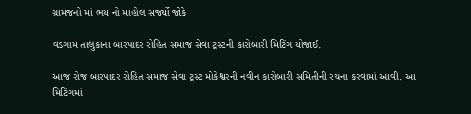ગ્રામજનો માં ભય નો માહોલ સર્જ્યો જોકે

વડગામ તાલુકાના બારપાદર રોહિત સમાજ સેવા ટ્રસ્ટની કારોબારી મિટિંગ યોજાઈ.

આજ રોજ બારપાદર રોહિત સમાજ સેવા ટ્રસ્ટ મોકેશ્વરની નવીન કારોબારી સમિતીની રચના કરવામાં આવી. આ મિટિંગમાં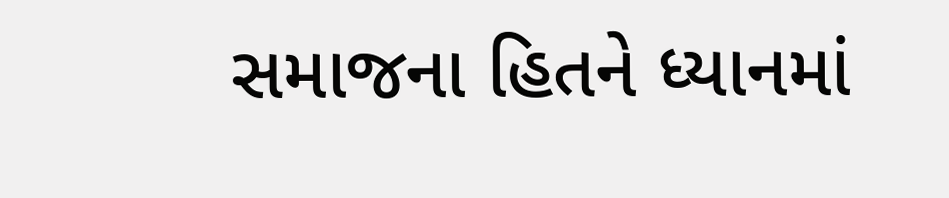સમાજના હિતને ધ્યાનમાં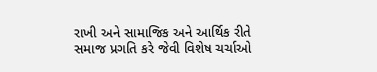રાખી અને સામાજિક અને આર્થિક રીતે સમાજ પ્રગતિ કરે જેવી વિશેષ ચર્ચાઓ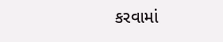કરવામાં